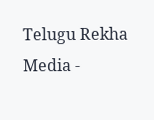Telugu Rekha Media -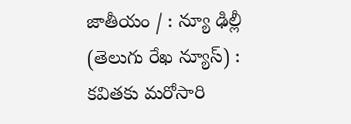జాతీయం / : న్యూ ఢిల్లీ (తెలుగు రేఖ న్యూస్) : కవితకు మరోసారి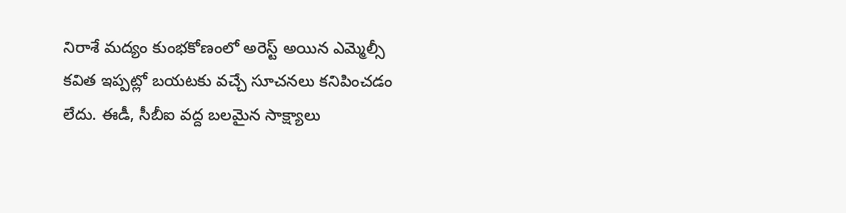నిరాశే మద్యం కుంభకోణంలో అరెస్ట్ అయిన ఎమ్మెల్సీ కవిత ఇప్పట్లో బయటకు వచ్చే సూచనలు కనిపించడం లేదు. ఈడీ, సీబీఐ వద్ద బలమైన సాక్ష్యాలు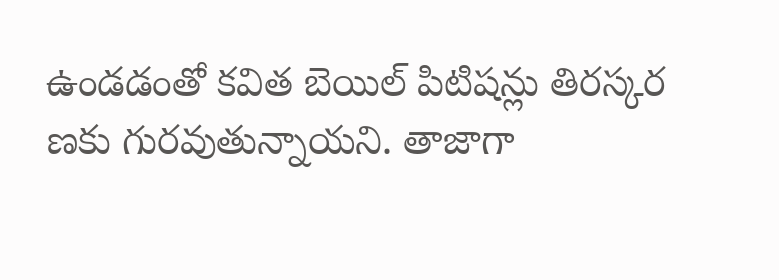ఉండడంతో కవిత బెయిల్ పిటిషన్లు తిరస్కర ణకు గురవుతున్నాయని. తాజాగా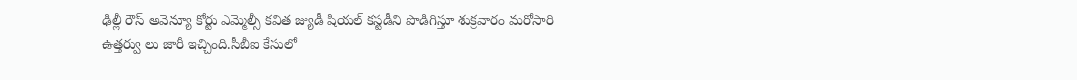ఢిల్లీ రౌస్ అవెన్యూ కోర్టు ఎమ్మెల్సీ కవిత జ్యుడీ షియల్ కస్టడీని పొడిగిస్తూ శుక్రవారం మరోసారి ఉత్తర్వు లు జారీ ఇచ్చింది.సీబీఐ కేసులో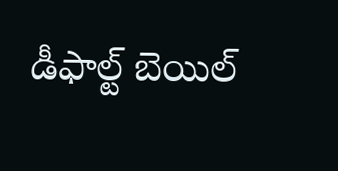డీఫాల్ట్ బెయిల్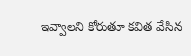ఇవ్వాలని కోరుతూ కవిత వేసిన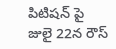పిటిషన్ పై జులై 22న రౌస్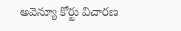అవెన్యూ కోర్టు విచారణ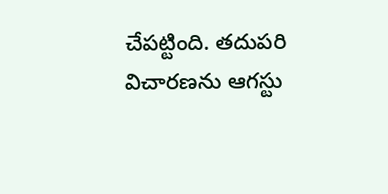చేపట్టింది. తదుపరి విచారణను ఆగస్టు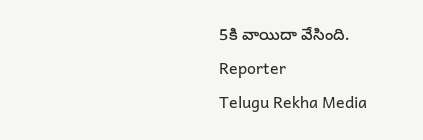5కి వాయిదా వేసింది.
Reporter
Telugu Rekha Media